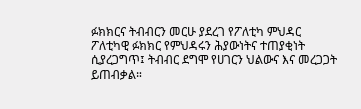ፉክክርና ትብብርን መርሁ ያደረገ የፖለቲካ ምህዳር
ፖለቲካዊ ፉክክር የምህዳሩን ሕያውነትና ተጠያቂነት ሲያረጋግጥ፤ ትብብር ደግሞ የሀገርን ህልውና እና መረጋጋት ይጠብቃል።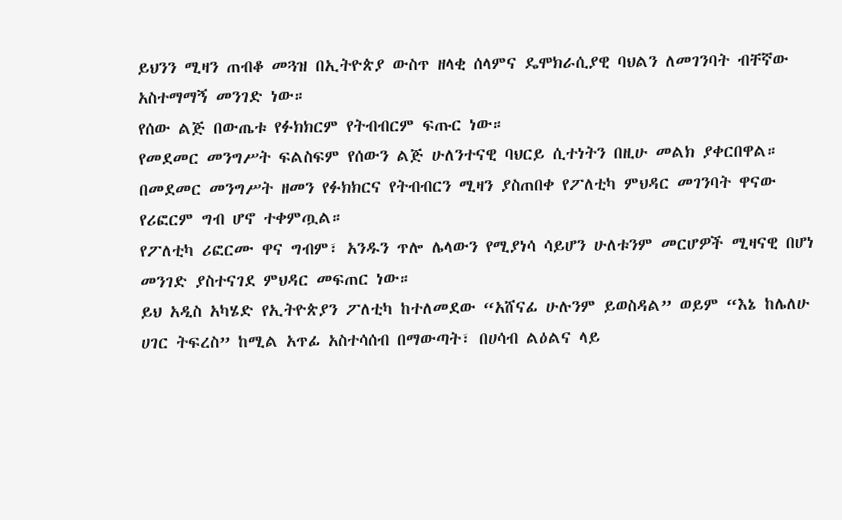ይህንን ሚዛን ጠብቆ መጓዝ በኢትዮጵያ ውስጥ ዘላቂ ሰላምና ዴሞክራሲያዊ ባህልን ለመገንባት ብቸኛው አስተማማኝ መንገድ ነው።
የሰው ልጅ በውጤቱ የፉክክርም የትብብርም ፍጡር ነው።
የመደመር መንግሥት ፍልስፍም የሰውን ልጅ ሁለንተናዊ ባህርይ ሲተነትን በዚሁ መልክ ያቀርበዋል።
በመደመር መንግሥት ዘመን የፉክክርና የትብብርን ሚዛን ያስጠበቀ የፖለቲካ ምህዳር መገንባት ዋናው የሪፎርም ግብ ሆኖ ተቀምጧል።
የፖለቲካ ሪፎርሙ ዋና ግብም፣ አንዱን ጥሎ ሌላውን የሚያነሳ ሳይሆን ሁለቱንም መርሆዎች ሚዛናዊ በሆነ መንገድ ያስተናገደ ምህዳር መፍጠር ነው።
ይህ አዲስ አካሄድ የኢትዮጵያን ፖለቲካ ከተለመደው “አሸናፊ ሁሉንም ይወስዳል” ወይም “እኔ ከሌለሁ ሀገር ትፍረስ” ከሚል አጥፊ አስተሳሰብ በማውጣት፣ በሀሳብ ልዕልና ላይ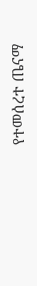የተመሰረተ ጤናማ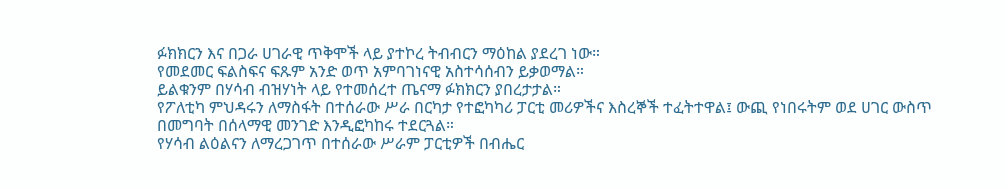ፉክክርን እና በጋራ ሀገራዊ ጥቅሞች ላይ ያተኮረ ትብብርን ማዕከል ያደረገ ነው።
የመደመር ፍልስፍና ፍጹም አንድ ወጥ አምባገነናዊ አስተሳሰብን ይቃወማል።
ይልቁንም በሃሳብ ብዝሃነት ላይ የተመሰረተ ጤናማ ፉክክርን ያበረታታል።
የፖለቲካ ምህዳሩን ለማስፋት በተሰራው ሥራ በርካታ የተፎካካሪ ፓርቲ መሪዎችና እስረኞች ተፈትተዋል፤ ውጪ የነበሩትም ወደ ሀገር ውስጥ በመግባት በሰላማዊ መንገድ እንዲፎካከሩ ተደርጓል።
የሃሳብ ልዕልናን ለማረጋገጥ በተሰራው ሥራም ፓርቲዎች በብሔር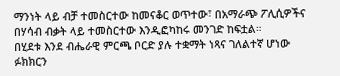ማንነት ላይ ብቻ ተመስርተው ከመናቆር ወጥተው፣ በአማራጭ ፖሊሲዎችና በሃሳብ ብቃት ላይ ተመስርተው እንዲፎካከሩ መንገድ ከፍቷል።
በሂደቱ እንደ ብሔራዊ ምርጫ ቦርድ ያሉ ተቋማት ነጻና ገለልተኛ ሆነው ፉክክርን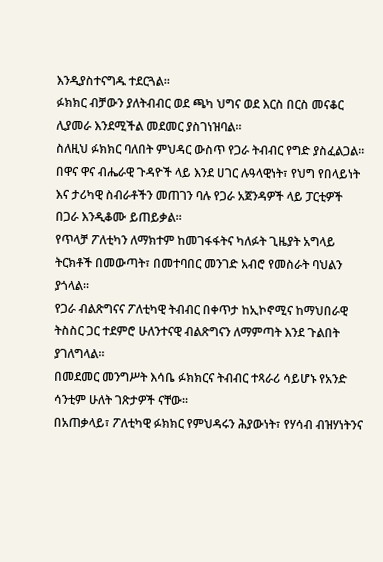እንዲያስተናግዱ ተደርጓል።
ፉክክር ብቻውን ያለትብብር ወደ ጫካ ህግና ወደ እርስ በርስ መናቆር ሊያመራ እንደሚችል መደመር ያስገነዝባል።
ስለዚህ ፉክክር ባለበት ምህዳር ውስጥ የጋራ ትብብር የግድ ያስፈልጋል።
በዋና ዋና ብሔራዊ ጉዳዮች ላይ እንደ ሀገር ሉዓላዊነት፣ የህግ የበላይነት እና ታሪካዊ ስብራቶችን መጠገን ባሉ የጋራ አጀንዳዎች ላይ ፓርቲዎች በጋራ እንዲቆሙ ይጠይቃል።
የጥላቻ ፖለቲካን ለማክተም ከመገፋፋትና ካለፉት ጊዜያት አግላይ ትርክቶች በመውጣት፣ በመተባበር መንገድ አብሮ የመስራት ባህልን ያጎላል።
የጋራ ብልጽግናና ፖለቲካዊ ትብብር በቀጥታ ከኢኮኖሚና ከማህበራዊ ትስስር ጋር ተደምሮ ሁለንተናዊ ብልጽግናን ለማምጣት እንደ ጉልበት ያገለግላል።
በመደመር መንግሥት እሳቤ ፉክክርና ትብብር ተጻራሪ ሳይሆኑ የአንድ ሳንቲም ሁለት ገጽታዎች ናቸው።
በአጠቃላይ፣ ፖለቲካዊ ፉክክር የምህዳሩን ሕያውነት፣ የሃሳብ ብዝሃነትንና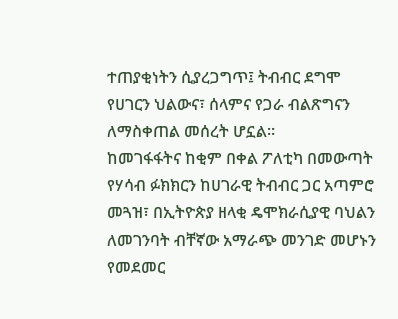ተጠያቂነትን ሲያረጋግጥ፤ ትብብር ደግሞ የሀገርን ህልውና፣ ሰላምና የጋራ ብልጽግናን ለማስቀጠል መሰረት ሆኗል።
ከመገፋፋትና ከቂም በቀል ፖለቲካ በመውጣት የሃሳብ ፉክክርን ከሀገራዊ ትብብር ጋር አጣምሮ መጓዝ፣ በኢትዮጵያ ዘላቂ ዴሞክራሲያዊ ባህልን ለመገንባት ብቸኛው አማራጭ መንገድ መሆኑን የመደመር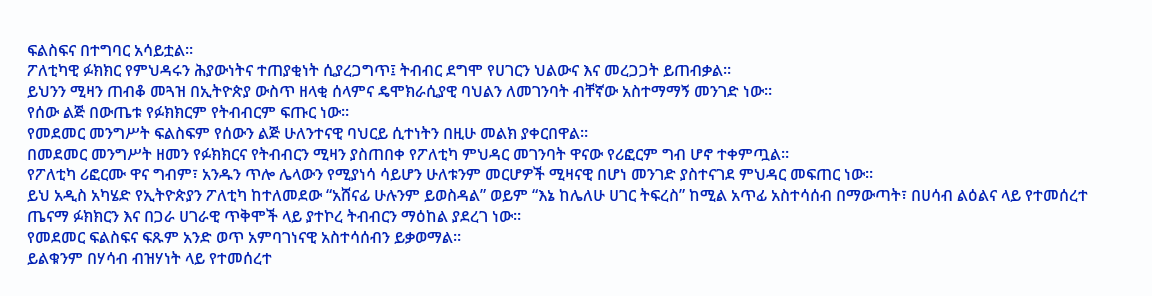ፍልስፍና በተግባር አሳይቷል።
ፖለቲካዊ ፉክክር የምህዳሩን ሕያውነትና ተጠያቂነት ሲያረጋግጥ፤ ትብብር ደግሞ የሀገርን ህልውና እና መረጋጋት ይጠብቃል።
ይህንን ሚዛን ጠብቆ መጓዝ በኢትዮጵያ ውስጥ ዘላቂ ሰላምና ዴሞክራሲያዊ ባህልን ለመገንባት ብቸኛው አስተማማኝ መንገድ ነው።
የሰው ልጅ በውጤቱ የፉክክርም የትብብርም ፍጡር ነው።
የመደመር መንግሥት ፍልስፍም የሰውን ልጅ ሁለንተናዊ ባህርይ ሲተነትን በዚሁ መልክ ያቀርበዋል።
በመደመር መንግሥት ዘመን የፉክክርና የትብብርን ሚዛን ያስጠበቀ የፖለቲካ ምህዳር መገንባት ዋናው የሪፎርም ግብ ሆኖ ተቀምጧል።
የፖለቲካ ሪፎርሙ ዋና ግብም፣ አንዱን ጥሎ ሌላውን የሚያነሳ ሳይሆን ሁለቱንም መርሆዎች ሚዛናዊ በሆነ መንገድ ያስተናገደ ምህዳር መፍጠር ነው።
ይህ አዲስ አካሄድ የኢትዮጵያን ፖለቲካ ከተለመደው “አሸናፊ ሁሉንም ይወስዳል” ወይም “እኔ ከሌለሁ ሀገር ትፍረስ” ከሚል አጥፊ አስተሳሰብ በማውጣት፣ በሀሳብ ልዕልና ላይ የተመሰረተ ጤናማ ፉክክርን እና በጋራ ሀገራዊ ጥቅሞች ላይ ያተኮረ ትብብርን ማዕከል ያደረገ ነው።
የመደመር ፍልስፍና ፍጹም አንድ ወጥ አምባገነናዊ አስተሳሰብን ይቃወማል።
ይልቁንም በሃሳብ ብዝሃነት ላይ የተመሰረተ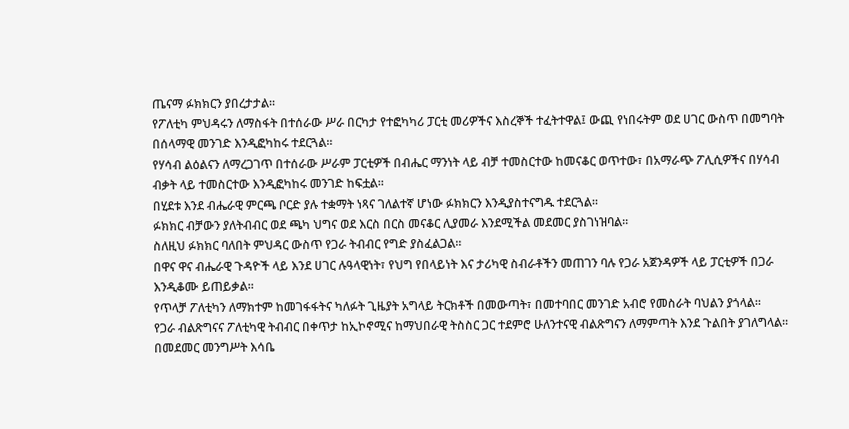ጤናማ ፉክክርን ያበረታታል።
የፖለቲካ ምህዳሩን ለማስፋት በተሰራው ሥራ በርካታ የተፎካካሪ ፓርቲ መሪዎችና እስረኞች ተፈትተዋል፤ ውጪ የነበሩትም ወደ ሀገር ውስጥ በመግባት በሰላማዊ መንገድ እንዲፎካከሩ ተደርጓል።
የሃሳብ ልዕልናን ለማረጋገጥ በተሰራው ሥራም ፓርቲዎች በብሔር ማንነት ላይ ብቻ ተመስርተው ከመናቆር ወጥተው፣ በአማራጭ ፖሊሲዎችና በሃሳብ ብቃት ላይ ተመስርተው እንዲፎካከሩ መንገድ ከፍቷል።
በሂደቱ እንደ ብሔራዊ ምርጫ ቦርድ ያሉ ተቋማት ነጻና ገለልተኛ ሆነው ፉክክርን እንዲያስተናግዱ ተደርጓል።
ፉክክር ብቻውን ያለትብብር ወደ ጫካ ህግና ወደ እርስ በርስ መናቆር ሊያመራ እንደሚችል መደመር ያስገነዝባል።
ስለዚህ ፉክክር ባለበት ምህዳር ውስጥ የጋራ ትብብር የግድ ያስፈልጋል።
በዋና ዋና ብሔራዊ ጉዳዮች ላይ እንደ ሀገር ሉዓላዊነት፣ የህግ የበላይነት እና ታሪካዊ ስብራቶችን መጠገን ባሉ የጋራ አጀንዳዎች ላይ ፓርቲዎች በጋራ እንዲቆሙ ይጠይቃል።
የጥላቻ ፖለቲካን ለማክተም ከመገፋፋትና ካለፉት ጊዜያት አግላይ ትርክቶች በመውጣት፣ በመተባበር መንገድ አብሮ የመስራት ባህልን ያጎላል።
የጋራ ብልጽግናና ፖለቲካዊ ትብብር በቀጥታ ከኢኮኖሚና ከማህበራዊ ትስስር ጋር ተደምሮ ሁለንተናዊ ብልጽግናን ለማምጣት እንደ ጉልበት ያገለግላል።
በመደመር መንግሥት እሳቤ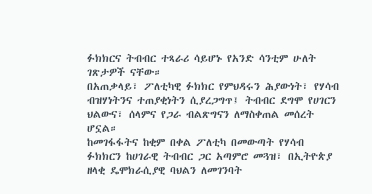ፉክክርና ትብብር ተጻራሪ ሳይሆኑ የአንድ ሳንቲም ሁለት ገጽታዎች ናቸው።
በአጠቃላይ፣ ፖለቲካዊ ፉክክር የምህዳሩን ሕያውነት፣ የሃሳብ ብዝሃነትንና ተጠያቂነትን ሲያረጋግጥ፤ ትብብር ደግሞ የሀገርን ህልውና፣ ሰላምና የጋራ ብልጽግናን ለማስቀጠል መሰረት ሆኗል።
ከመገፋፋትና ከቂም በቀል ፖለቲካ በመውጣት የሃሳብ ፉክክርን ከሀገራዊ ትብብር ጋር አጣምሮ መጓዝ፣ በኢትዮጵያ ዘላቂ ዴሞክራሲያዊ ባህልን ለመገንባት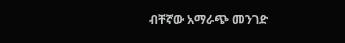ብቸኛው አማራጭ መንገድ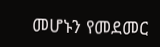መሆኑን የመደመር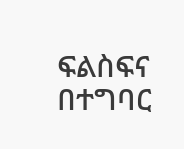ፍልስፍና በተግባር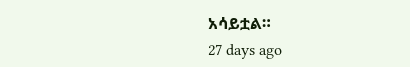አሳይቷል።
27 days ago